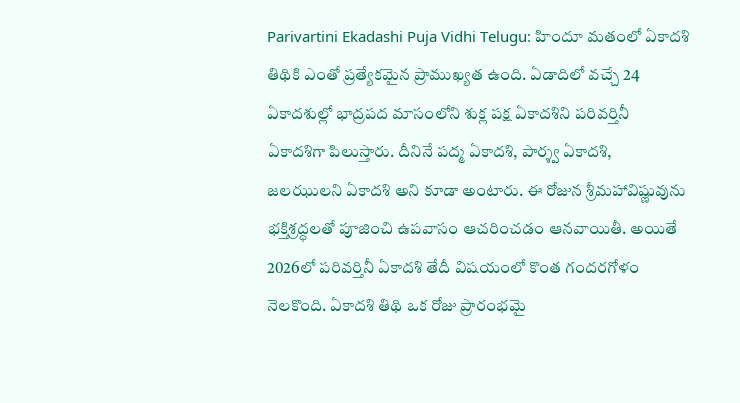Parivartini Ekadashi Puja Vidhi Telugu: హిందూ మతంలో ఏకాదశి తిథికి ఎంతో ప్రత్యేకమైన ప్రాముఖ్యత ఉంది. ఏడాదిలో వచ్చే 24 ఏకాదశుల్లో భాద్రపద మాసంలోని శుక్ల పక్ష ఏకాదశిని పరివర్తినీ ఏకాదశిగా పిలుస్తారు. దీనినే పద్మ ఏకాదశి, పార్శ్వ ఏకాదశి, జలఝులని ఏకాదశి అని కూడా అంటారు. ఈ రోజున శ్రీమహావిష్ణువును భక్తిశ్రద్ధలతో పూజించి ఉపవాసం ఆచరించడం ఆనవాయితీ. అయితే 2026లో పరివర్తినీ ఏకాదశి తేదీ విషయంలో కొంత గందరగోళం నెలకొంది. ఏకాదశి తిథి ఒక రోజు ప్రారంభమై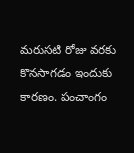మరుసటి రోజు వరకు కొనసాగడం ఇందుకు కారణం. పంచాంగం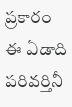ప్రకారం ఈ ఏడాది పరివర్తినీ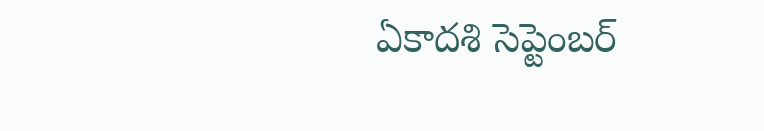ఏకాదశి సెప్టెంబర్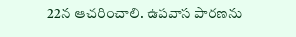22న ఆచరించాలి. ఉపవాస పారణను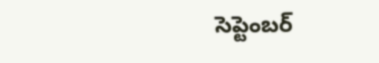సెప్టెంబర్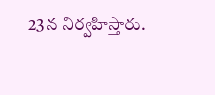23న నిర్వహిస్తారు.